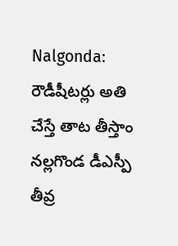Nalgonda: రౌడీషీటర్లు అతి చేస్తే తాట తీస్తాం నల్లగొండ డీఎస్పీ తీవ్ర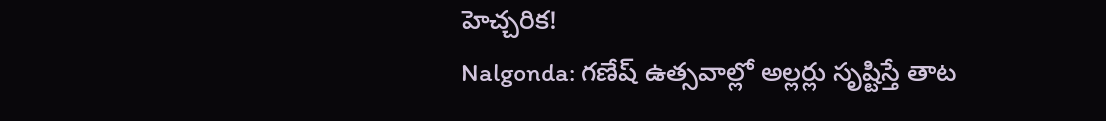హెచ్చరిక!
Nalgonda: గణేష్ ఉత్సవాల్లో అల్లర్లు సృష్టిస్తే తాట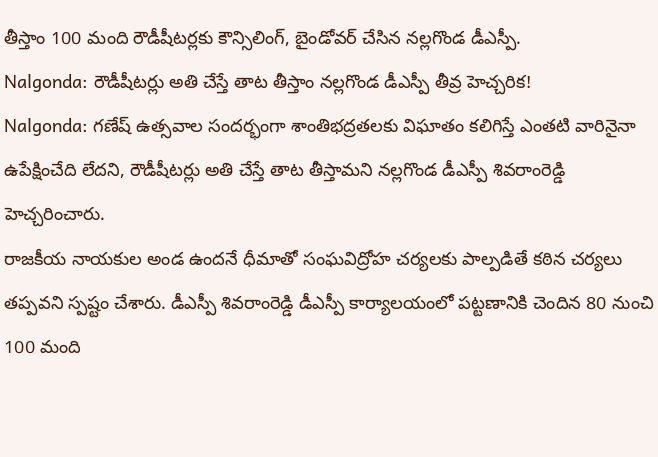తీస్తాం 100 మంది రౌడీషీటర్లకు కౌన్సిలింగ్, బైండోవర్ చేసిన నల్లగొండ డీఎస్పీ.
Nalgonda: రౌడీషీటర్లు అతి చేస్తే తాట తీస్తాం నల్లగొండ డీఎస్పీ తీవ్ర హెచ్చరిక!
Nalgonda: గణేష్ ఉత్సవాల సందర్భంగా శాంతిభద్రతలకు విఘాతం కలిగిస్తే ఎంతటి వారినైనా ఉపేక్షించేది లేదని, రౌడీషీటర్లు అతి చేస్తే తాట తీస్తామని నల్లగొండ డీఎస్పీ శివరాంరెడ్డి హెచ్చరించారు.
రాజకీయ నాయకుల అండ ఉందనే ధీమాతో సంఘవిద్రోహ చర్యలకు పాల్పడితే కఠిన చర్యలు తప్పవని స్పష్టం చేశారు. డీఎస్పీ శివరాంరెడ్డి డీఎస్పీ కార్యాలయంలో పట్టణానికి చెందిన 80 నుంచి 100 మంది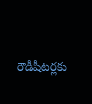రౌడీషీటర్లకు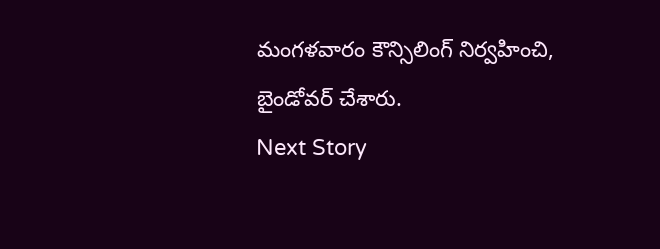మంగళవారం కౌన్సిలింగ్ నిర్వహించి, బైండోవర్ చేశారు.
Next Story